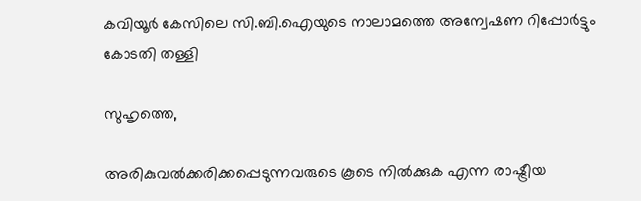കവിയൂര്‍ കേസിലെ സി.ബി.ഐയുടെ നാലാമത്തെ അന്വേഷണ റിപ്പോര്‍ട്ടും കോടതി തള്ളി

സുഹൃത്തെ,

അരികുവല്‍ക്കരിക്കപ്പെടുന്നവരുടെ കൂടെ നില്‍ക്കുക എന്ന രാഷ്ട്രീയ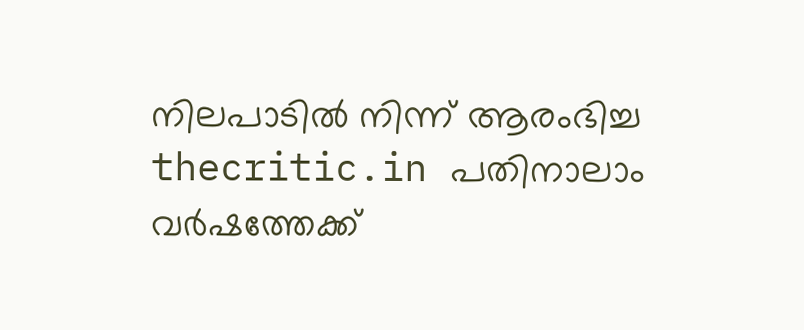നിലപാടില്‍ നിന്ന് ആരംഭിച്ച thecritic.in പതിനാലാം വര്‍ഷത്തേക്ക്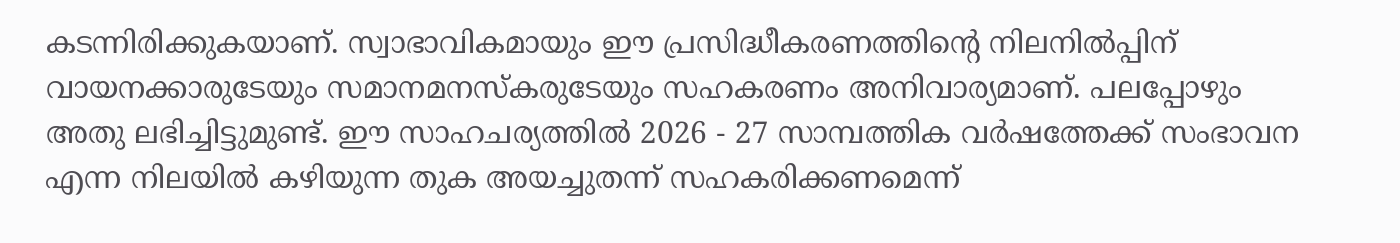കടന്നിരിക്കുകയാണ്. സ്വാഭാവികമായും ഈ പ്രസിദ്ധീകരണത്തിന്റെ നിലനില്‍പ്പിന് വായനക്കാരുടേയും സമാനമനസ്‌കരുടേയും സഹകരണം അനിവാര്യമാണ്. പലപ്പോഴും അതു ലഭിച്ചിട്ടുമുണ്ട്. ഈ സാഹചര്യത്തില്‍ 2026 - 27 സാമ്പത്തിക വര്‍ഷത്തേക്ക് സംഭാവന എന്ന നിലയില്‍ കഴിയുന്ന തുക അയച്ചുതന്ന് സഹകരിക്കണമെന്ന്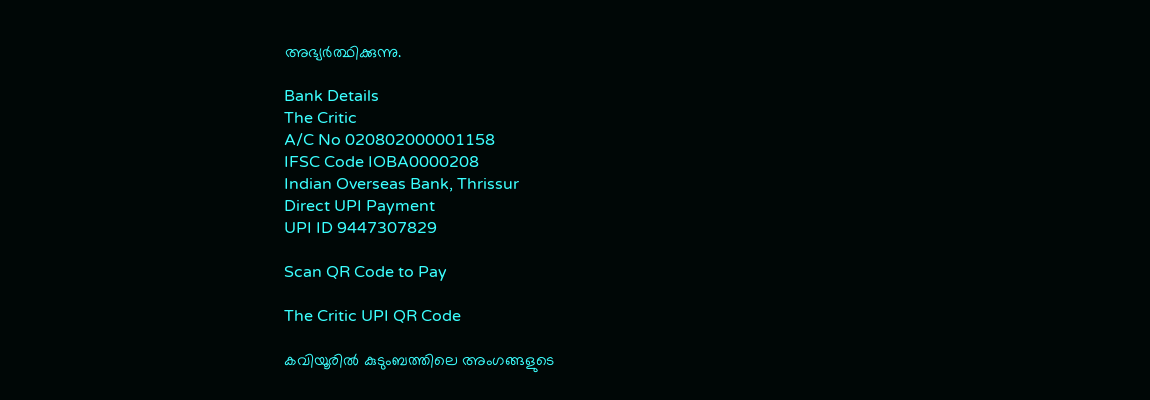അഭ്യര്‍ത്ഥിക്കുന്നു.

Bank Details
The Critic
A/C No 020802000001158
IFSC Code IOBA0000208
Indian Overseas Bank, Thrissur
Direct UPI Payment
UPI ID 9447307829

Scan QR Code to Pay

The Critic UPI QR Code

കവിയൂരില്‍ കുടുംബത്തിലെ അംഗങ്ങളുടെ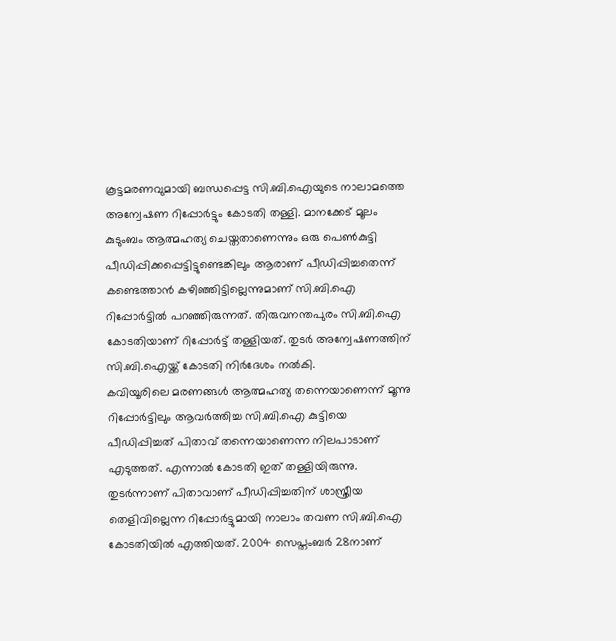കൂട്ടമരണവുമായി ബന്ധപ്പെട്ട സി.ബി.ഐയുടെ നാലാമത്തെ അന്വേഷണ റിപ്പോര്‍ട്ടും കോടതി തള്ളി. മാനക്കേട് മൂലം കുടുംബം ആത്മഹത്യ ചെയ്തതാണെന്നും ഒരു പെണ്‍കുട്ടി പീഡിപ്പിക്കപ്പെട്ടിട്ടുണ്ടെങ്കിലും ആരാണ് പീഡിപ്പിച്ചതെന്ന് കണ്ടെത്താന്‍ കഴിഞ്ഞിട്ടില്ലെന്നുമാണ് സി.ബി.ഐ റിപ്പോര്‍ട്ടില്‍ പറഞ്ഞിരുന്നത്. തിരുവനന്തപുരം സി.ബി.ഐ കോടതിയാണ് റിപ്പോര്‍ട്ട് തള്ളിയത്. തുടര്‍ അന്വേഷണത്തിന് സി.ബി.ഐയ്ക്ക് കോടതി നിര്‍ദേശം നല്‍കി.
കവിയൂരിലെ മരണങ്ങള്‍ ആത്മഹത്യ തന്നെയാണെന്ന് മൂന്നു റിപ്പോര്‍ട്ടിലും ആവര്‍ത്തിച്ച സി.ബി.ഐ കുട്ടിയെ പീഡിപ്പിച്ചത് പിതാവ് തന്നെയാണെന്ന നിലപാടാണ് എടുത്തത്. എന്നാല്‍ കോടതി ഇത് തള്ളിയിരുന്നു. തുടര്‍ന്നാണ് പിതാവാണ് പീഡിപ്പിച്ചതിന് ശാസ്ത്രീയ തെളിവില്ലെന്ന റിപ്പോര്‍ട്ടുമായി നാലാം തവണ സി.ബി.ഐ കോടതിയില്‍ എത്തിയത്. 2004 സെപ്തംബര്‍ 28നാണ്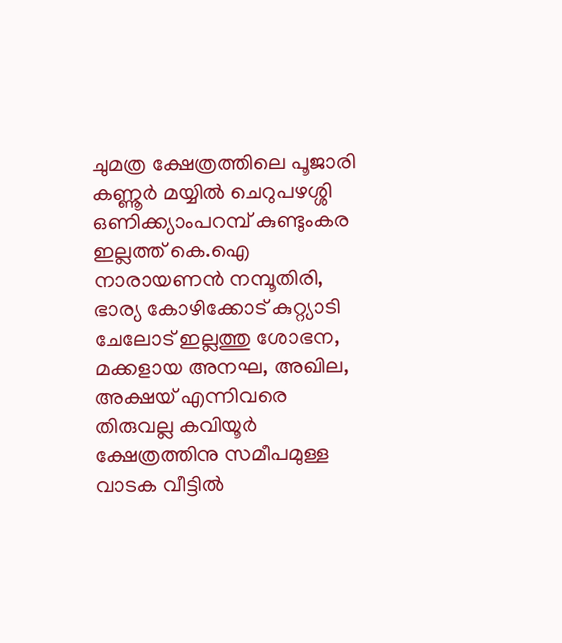ചുമത്ര ക്ഷേത്രത്തിലെ പൂജാരി കണ്ണൂര്‍ മയ്യില്‍ ചെറുപഴശ്ശി ഒണിക്ക്യാംപറമ്പ് കുണ്ടുംകര ഇല്ലത്ത് കെ.ഐ നാരായണന്‍ നമ്പൂതിരി, ഭാര്യ കോഴിക്കോട് കുറ്റ്യാടി ചേലോട് ഇല്ലത്തു ശോഭന, മക്കളായ അനഘ, അഖില, അക്ഷയ് എന്നിവരെ തിരുവല്ല കവിയൂര്‍ ക്ഷേത്രത്തിനു സമീപമുള്ള വാടക വീട്ടില്‍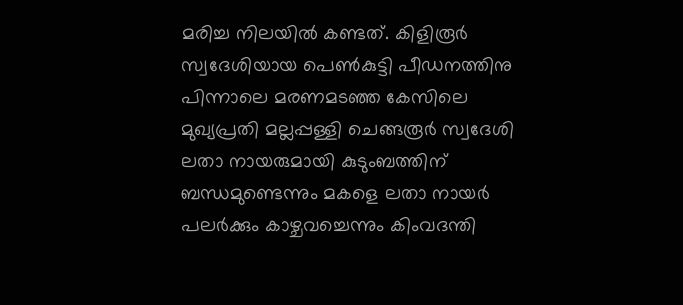മരിച്ച നിലയില്‍ കണ്ടത്. കിളിരൂര്‍ സ്വദേശിയായ പെണ്‍കുട്ടി പീഡനത്തിനു പിന്നാലെ മരണമടഞ്ഞ കേസിലെ മുഖ്യപ്രതി മല്ലപ്പള്ളി ചെങ്ങരൂര്‍ സ്വദേശി ലതാ നായരുമായി കുടുംബത്തിന് ബന്ധമുണ്ടെന്നും മകളെ ലതാ നായര്‍ പലര്‍ക്കും കാഴ്ചവച്ചെന്നും കിംവദന്തി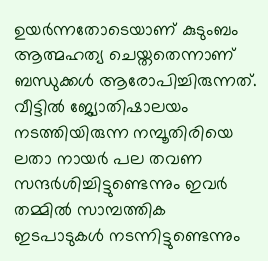ഉയര്‍ന്നതോടെയാണ് കുടുംബം ആത്മഹത്യ ചെയ്തതെന്നാണ് ബന്ധുക്കള്‍ ആരോപിച്ചിരുന്നത്. വീട്ടില്‍ ജ്യോതിഷാലയം നടത്തിയിരുന്ന നമ്പൂതിരിയെ ലതാ നായര്‍ പല തവണ സന്ദര്‍ശിച്ചിട്ടുണ്ടെന്നും ഇവര്‍ തമ്മില്‍ സാമ്പത്തിക ഇടപാടുകള്‍ നടന്നിട്ടുണ്ടെന്നും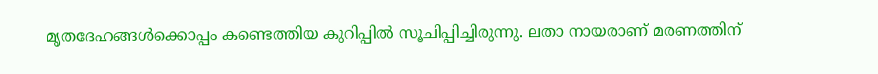മൃതദേഹങ്ങള്‍ക്കൊപ്പം കണ്ടെത്തിയ കുറിപ്പില്‍ സൂചിപ്പിച്ചിരുന്നു. ലതാ നായരാണ് മരണത്തിന്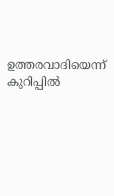ഉത്തരവാദിയെന്ന് കുറിപ്പില്‍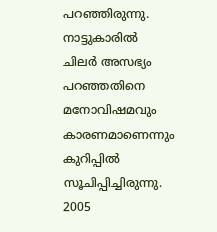പറഞ്ഞിരുന്നു. നാട്ടുകാരില്‍ ചിലര്‍ അസഭ്യം പറഞ്ഞതിനെ മനോവിഷമവും കാരണമാണെന്നും കുറിപ്പില്‍ സൂചിപ്പിച്ചിരുന്നു. 2005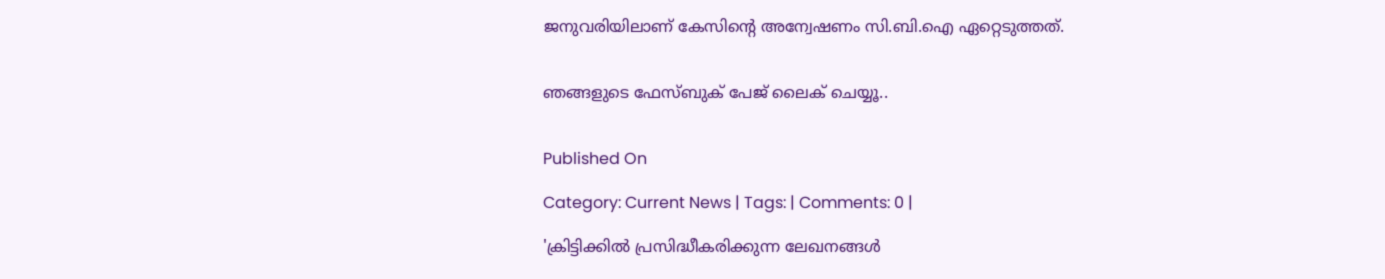ജനുവരിയിലാണ് കേസിന്റെ അന്വേഷണം സി.ബി.ഐ ഏറ്റെടുത്തത്.


ഞങ്ങളുടെ ഫേസ്ബുക് പേജ് ലൈക് ചെയ്യൂ..


Published On

Category: Current News | Tags: | Comments: 0 |

'ക്രിട്ടിക്കില്‍ പ്രസിദ്ധീകരിക്കുന്ന ലേഖനങ്ങള്‍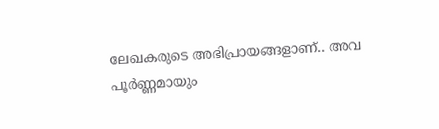ലേഖകരുടെ അഭിപ്രായങ്ങളാണ്.. അവ പൂര്‍ണ്ണമായും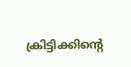ക്രിട്ടിക്കിന്റെ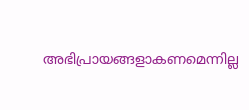അഭിപ്രായങ്ങളാകണമെന്നില്ല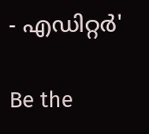- എഡിറ്റര്‍'

Be the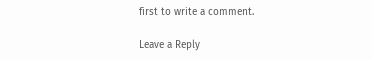first to write a comment.

Leave a Reply